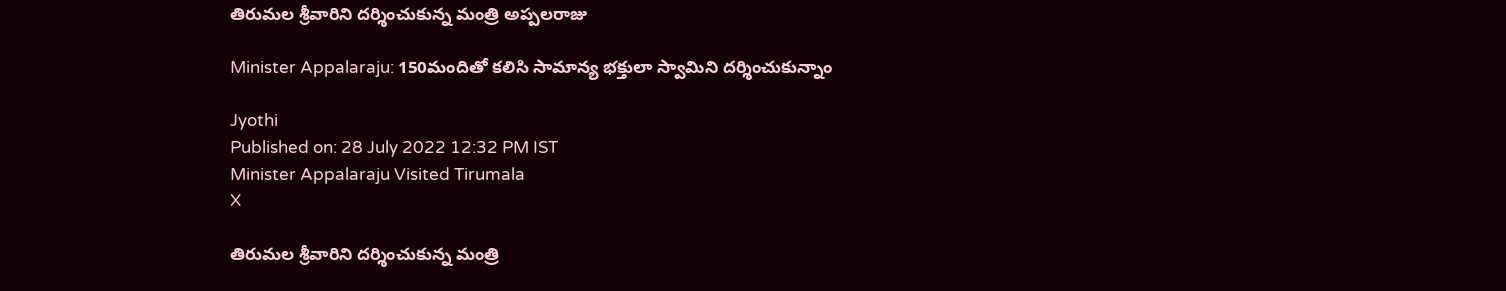తిరుమల శ్రీవారిని దర్శించుకున్న మంత్రి అప్పలరాజు

Minister Appalaraju: 150మందితో కలిసి సామాన్య భక్తులా స్వామిని దర్శించుకున్నాం

Jyothi
Published on: 28 July 2022 12:32 PM IST
Minister Appalaraju Visited Tirumala
X

తిరుమల శ్రీవారిని దర్శించుకున్న మంత్రి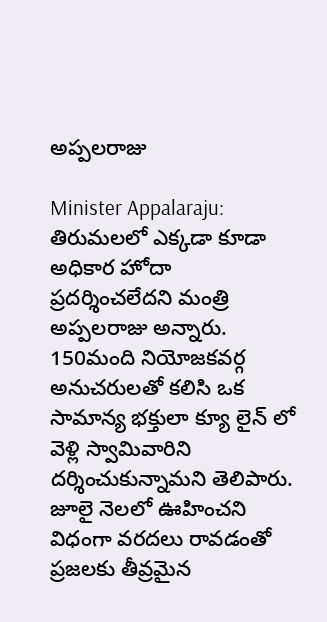అప్పలరాజు

Minister Appalaraju: తిరుమలలో ఎక్కడా కూడా అధికార హోదా ప్రదర్శించలేదని మంత్రి అప్పలరాజు అన్నారు. 150మంది నియోజకవర్గ అనుచరులతో కలిసి ఒక సామాన్య భక్తులా క్యూ లైన్ లో వెళ్లి స్వామివారిని దర్శించుకున్నామని తెలిపారు. జూలై నెలలో ఊహించని విధంగా వరదలు రావడంతో ప్రజలకు తీవ్రమైన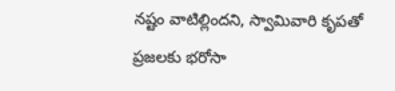నష్టం వాటిల్లిందని, స్వామివారి కృపతో ప్రజలకు భరోసా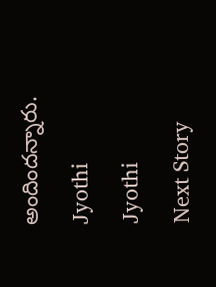అందిందన్నారు.

Jyothi

Jyothi

Next Story